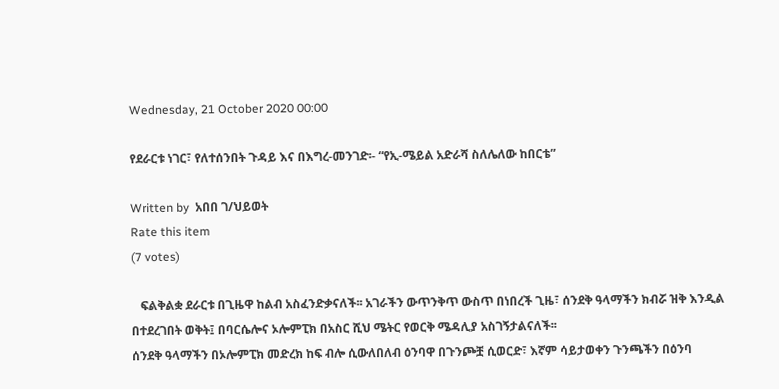Wednesday, 21 October 2020 00:00

የደራርቱ ነገር፣ የለተሰንበት ጉዳይ እና በእግረ-መንገድ፡- “የኢ-ሜይል አድራሻ ስለሌለው ከበርቴ”

Written by  አበበ ገ/ህይወት
Rate this item
(7 votes)

   ፍልቅልቋ ደራርቱ በጊዜዋ ከልብ አስፈንድቃናለች፡፡ አገራችን ውጥንቅጥ ውስጥ በነበረች ጊዜ፣ ሰንደቅ ዓላማችን ክብሯ ዝቅ እንዲል በተደረገበት ወቅት፤ በባርሴሎና ኦሎምፒክ በአስር ሺህ ሜትር የወርቅ ሜዳሊያ አስገኝታልናለች፡፡
ሰንደቅ ዓላማችን በኦሎምፒክ መድረክ ከፍ ብሎ ሲውለበለብ ዕንባዋ በጉንጮቿ ሲወርድ፣ እኛም ሳይታወቀን ጉንጫችን በዕንባ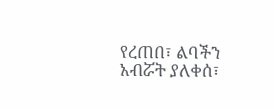የረጠበ፣ ልባችን አብሯት ያለቀሰ፣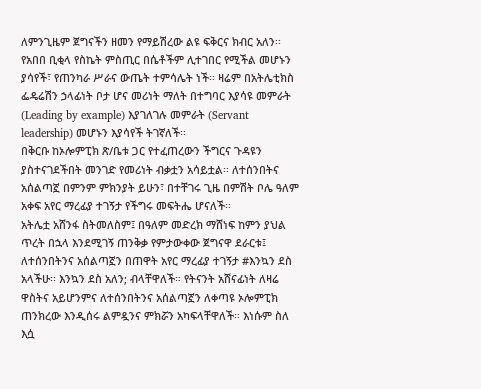ለምንጊዜም ጀግናችን ዘመን የማይሽረው ልዩ ፍቅርና ክብር አለን፡፡
የአበበ ቢቂላ የስኬት ምስጢር በሴቶችም ሊተገበር የሚችል መሆኑን ያሳየች፣ የጠንካራ ሥራና ውጤት ተምሳሌት ነች፡፡ ዛሬም በአትሌቲክስ ፌዴሬሽን ኃላፊነት ቦታ ሆና መሪነት ማለት በተግባር እያሳዩ መምራት (Leading by example) እያገለገሉ መምራት (Servant leadership) መሆኑን እያሳየች ትገኛለች፡፡
በቅርቡ ከኦሎምፒክ ጽ/ቤቱ ጋር የተፈጠረውን ችግርና ጉዳዩን ያስተናገደችበት መንገድ የመሪነት ብቃቷን አሳይቷል፡፡ ለተሰንበትና አሰልጣኟ በምንም ምክንያት ይሁን፣ በተቸገሩ ጊዜ በምሽት ቦሌ ዓለም አቀፍ አየር ማረፊያ ተገኝታ የችግሩ መፍትሔ ሆናለች፡፡
አትሌቷ አሸንፋ ስትመለስም፤ በዓለም መድረክ ማሸነፍ ከምን ያህል ጥረት በኋላ እንደሚገኝ ጠንቅቃ የምታውቀው ጀግናዋ ደራርቱ፤ ለተሰንበትንና አሰልጣኟን በጠዋት አየር ማረፊያ ተገኝታ #እንኳን ደስ አላችሁ፡፡ እንኳን ደስ አለን; ብላቸዋለች። የትናንት አሸናፊነት ለዛሬ ዋስትና አይሆንምና ለተሰንበትንና አሰልጣኟን ለቀጣዩ ኦሎምፒክ ጠንክረው እንዲሰሩ ልምዷንና ምክሯን አካፍላቸዋለች፡፡ እነሱም ስለ እሷ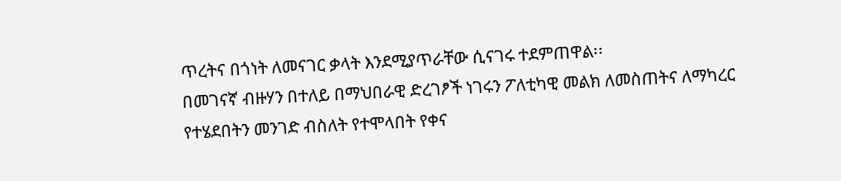ጥረትና በጎነት ለመናገር ቃላት እንደሚያጥራቸው ሲናገሩ ተደምጠዋል፡፡
በመገናኛ ብዙሃን በተለይ በማህበራዊ ድረገፆች ነገሩን ፖለቲካዊ መልክ ለመስጠትና ለማካረር የተሄደበትን መንገድ ብስለት የተሞላበት የቀና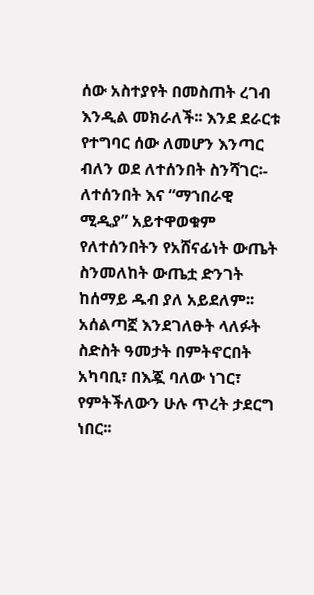ሰው አስተያየት በመስጠት ረገብ እንዲል መክራለች፡፡ እንደ ደራርቱ የተግባር ሰው ለመሆን እንጣር ብለን ወደ ለተሰንበት ስንሻገር፡-
ለተሰንበት እና “ማኀበራዊ ሚዲያ” አይተዋወቁም
የለተሰንበትን የአሸናፊነት ውጤት ስንመለከት ውጤቷ ድንገት ከሰማይ ዱብ ያለ አይደለም፡፡ አሰልጣኟ እንደገለፁት ላለፉት ስድስት ዓመታት በምትኖርበት አካባቢ፣ በእጇ ባለው ነገር፣ የምትችለውን ሁሉ ጥረት ታደርግ ነበር፡፡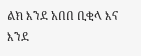ልክ እንደ አበበ ቢቂላ እና እንደ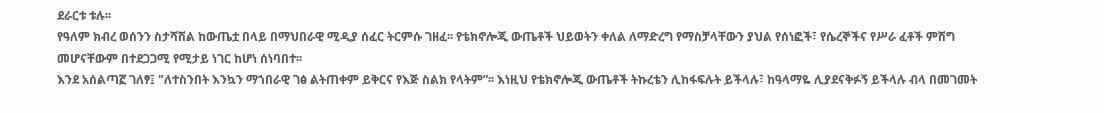ደራርቱ ቱሉ፡፡
የዓለም ክብረ ወሰንን ስታሻሽል ከውጤቷ በላይ በማህበራዊ ሚዲያ ሰፈር ትርምሱ ገዘፈ፡፡ የቴክኖሎጂ ውጤቶች ህይወትን ቀለል ለማድረግ የማስቻላቸውን ያህል የሰነፎች፣ የሴረኞችና የሥራ ፈቶች ምሽግ መሆናቸውም በተደጋጋሚ የሚታይ ነገር ከሆነ ሰነባበተ፡፡
እንደ አሰልጣኟ ገለፃ፤ "ለተስንበት እንኳን ማኀበራዊ ገፅ ልትጠቀም ይቅርና የእጅ ስልክ የላትም”፡፡ እነዚህ የቴክኖሎጂ ውጤቶች ትኩረቴን ሊከፋፍሉት ይችላሉ፣ ከዓላማዬ ሊያደናቅፉኝ ይችላሉ ብላ በመገመት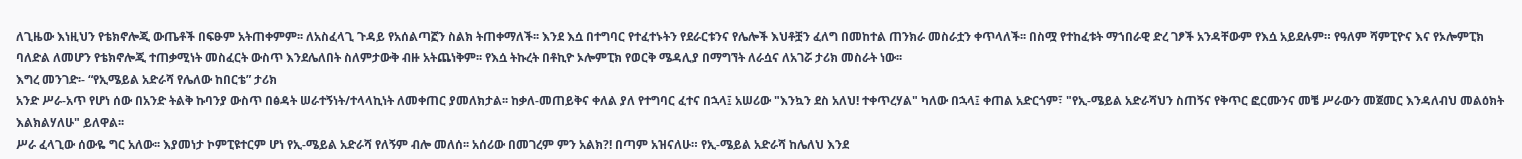ለጊዜው እነዚህን የቴክኖሎጂ ውጤቶች በፍፁም አትጠቀምም፡፡ ለአስፈላጊ ጉዳይ የአሰልጣኟን ስልክ ትጠቀማለች፡፡ እንደ እሷ በተግባር የተፈተኑትን የደራርቱንና የሌሎች እህቶቿን ፈለግ በመከተል ጠንክራ መስራቷን ቀጥላለች፡፡ በስሟ የተከፈቱት ማኀበራዊ ድረ ገፆች አንዳቸውም የእሷ አይደሉም። የዓለም ሻምፒዮና እና የኦሎምፒክ ባለድል ለመሆን የቴክኖሎጂ ተጠቃሚነት መስፈርት ውስጥ እንደሌለበት ስለምታውቅ ብዙ አትጨነቅም፡፡ የእሷ ትኩረት በቶኪዮ ኦሎምፒክ የወርቅ ሜዳሊያ በማግኘት ለራሷና ለአገሯ ታሪክ መስራት ነው፡፡
እግረ መንገድ፡- “የኢሜይል አድራሻ የሌለው ከበርቴ” ታሪክ
አንድ ሥራ-አጥ የሆነ ሰው በአንድ ትልቅ ኩባንያ ውስጥ በፅዳት ሠራተኝነት/ተላላኪነት ለመቀጠር ያመለክታል፡፡ ከቃለ-መጠይቅና ቀለል ያለ የተግባር ፈተና በኋላ፤ አሠሪው "እንኳን ደስ አለህ! ተቀጥረሃል" ካለው በኋላ፤ ቀጠል አድርጎም፣ "የኢ-ሜይል አድራሻህን ስጠኝና የቅጥር ፎርሙንና መቼ ሥራውን መጀመር እንዳለብህ መልዕክት እልክልሃለሁ" ይለዋል፡፡
ሥራ ፈላጊው ሰውዬ ግር አለው፡፡ እያመነታ ኮምፒዩተርም ሆነ የኢ-ሜይል አድራሻ የለኝም ብሎ መለሰ፡፡ አሰሪው በመገረም ምን አልክ?! በጣም አዝናለሁ። የኢ-ሜይል አድራሻ ከሌለህ እንደ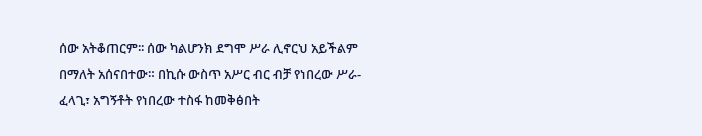ሰው አትቆጠርም፡፡ ሰው ካልሆንክ ደግሞ ሥራ ሊኖርህ አይችልም በማለት አሰናበተው። በኪሱ ውስጥ አሥር ብር ብቻ የነበረው ሥራ-ፈላጊ፣ አግኝቶት የነበረው ተስፋ ከመቅፅበት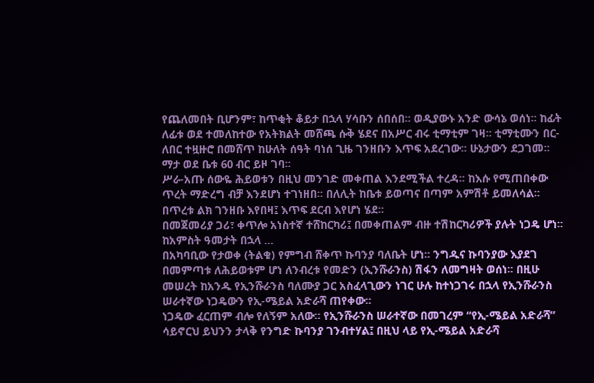የጨለመበት ቢሆንም፣ ከጥቂት ቆይታ በኋላ ሃሳቡን ሰበሰበ፡፡ ወዲያውኑ አንድ ውሳኔ ወሰነ፡፡ ከፊት ለፊቱ ወደ ተመለከተው የአትክልት መሸጫ ሱቅ ሄደና በአሥር ብሩ ቲማቲም ገዛ፡፡ ቲማቲሙን በር-ለበር ተዟዙሮ በመሸጥ ከሁለት ሰዓት ባነሰ ጊዜ ገንዘቡን እጥፍ አደረገው፡፡ ሁኔታውን ደጋገመ፡፡ ማታ ወደ ቤቱ 60 ብር ይዞ ገባ፡፡
ሥራ-አጡ ሰውዬ ሕይወቱን በዚህ መንገድ መቀጠል እንደሚችል ተረዳ፡፡ ከእሱ የሚጠበቀው ጥረት ማድረግ ብቻ እንደሆነ ተገነዘበ፡፡ በለሊት ከቤቱ ይወጣና በጣም አምሽቶ ይመለሳል፡፡ በጥረቱ ልክ ገንዘቡ እየበዛ፤ እጥፍ ደርብ እየሆነ ሄደ፡፡
በመጀመሪያ ጋሪ፣ ቀጥሎ አነስተኛ ተሸከርካሪ፤ በመቀጠልም ብዙ ተሽከርካሪዎች ያሉት ነጋዴ ሆነ፡፡
ከአምስት ዓመታት በኋላ …
በአካባቢው የታወቀ (ትልቁ) የምግብ ሸቀጥ ኩባንያ ባለቤት ሆነ፡፡ ንግዱና ኩባንያው እያደገ በመምጣቱ ለሕይወቱም ሆነ ለንብረቱ የመድን (ኢንሹራንስ) ሽፋን ለመግዛት ወሰነ፡፡ በዚሁ መሠረት ከአንዱ የኢንሹራንስ ባለሙያ ጋር አስፈላጊውን ነገር ሁሉ ከተነጋገሩ በኋላ የኢንሹራንስ ሠራተኛው ነጋዴውን የኢ-ሜይል አድራሻ ጠየቀው፡፡
ነጋዴው ፈርጠም ብሎ የለኝም አለው። የኢንሹራንስ ሠራተኛው በመገረም “የኢ-ሜይል አድራሻ” ሳይኖርህ ይህንን ታላቅ የንግድ ኩባንያ ገንብተሃል፤ በዚህ ላይ የኢ-ሜይል አድራሻ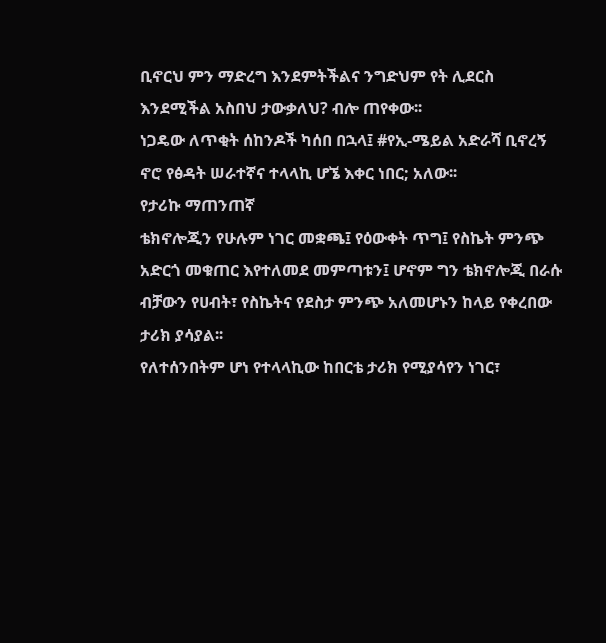ቢኖርህ ምን ማድረግ እንደምትችልና ንግድህም የት ሊደርስ እንደሚችል አስበህ ታውቃለህ? ብሎ ጠየቀው፡፡
ነጋዴው ለጥቂት ሰከንዶች ካሰበ በኋላ፤ #የኢ-ሜይል አድራሻ ቢኖረኝ ኖሮ የፅዳት ሠራተኛና ተላላኪ ሆኜ እቀር ነበር; አለው፡፡
የታሪኩ ማጠንጠኛ
ቴክኖሎጂን የሁሉም ነገር መቋጫ፤ የዕውቀት ጥግ፤ የስኬት ምንጭ አድርጎ መቁጠር እየተለመደ መምጣቱን፤ ሆኖም ግን ቴክኖሎጂ በራሱ ብቻውን የሀብት፣ የስኬትና የደስታ ምንጭ አለመሆኑን ከላይ የቀረበው ታሪክ ያሳያል፡፡
የለተሰንበትም ሆነ የተላላኪው ከበርቴ ታሪክ የሚያሳየን ነገር፣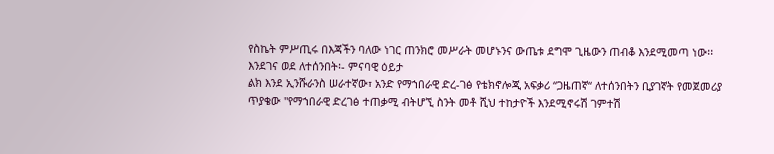የስኬት ምሥጢሩ በእጃችን ባለው ነገር ጠንክሮ መሥራት መሆኑንና ውጤቱ ደግሞ ጊዜውን ጠብቆ እንደሚመጣ ነው፡፡
እንደገና ወደ ለተሰንበት፡- ምናባዊ ዕይታ
ልክ እንደ ኢንሹራንስ ሠራተኛው፣ አንድ የማኀበራዊ ድረ-ገፅ የቴክኖሎጂ አፍቃሪ “ጋዜጠኛ“ ለተሰንበትን ቢያገኛት የመጀመሪያ ጥያቄው "የማኀበራዊ ድረገፅ ተጠቃሚ ብትሆኚ ስንት መቶ ሺህ ተከታዮች እንደሚኖሩሽ ገምተሽ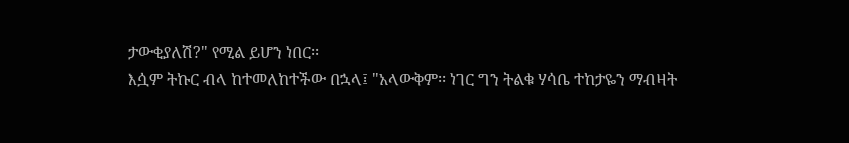ታውቂያለሽ?" የሚል ይሆን ነበር፡፡
እሷም ትኩር ብላ ከተመለከተችው በኋላ፤ "አላውቅም፡፡ ነገር ግን ትልቁ ሃሳቤ ተከታዬን ማብዛት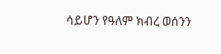ሳይሆን የዓለም ክብረ ወሰንን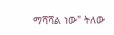ማሻሻል ነው" ትለው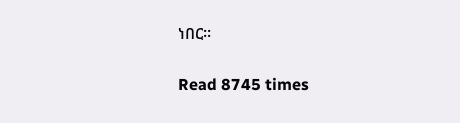ነበር፡፡

Read 8745 times